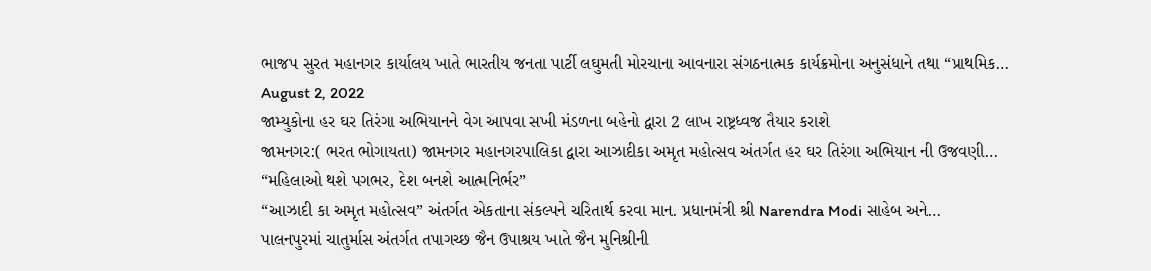ભાજપ સુરત મહાનગર કાર્યાલય ખાતે ભારતીય જનતા પાર્ટી લઘુમતી મોરચાના આવનારા સંગઠનાત્મક કાર્યક્રમોના અનુસંધાને તથા “પ્રાથમિક…
August 2, 2022
જામ્યુકોના હર ઘર તિરંગા અભિયાનને વેગ આપવા સખી મંડળના બહેનો દ્વારા 2 લાખ રાષ્ટ્રધ્વજ તૈયાર કરાશે
જામનગર:( ભરત ભોગાયતા) જામનગર મહાનગરપાલિકા દ્વારા આઝાદીકા અમૃત મહોત્સવ અંતર્ગત હર ઘર તિરંગા અભિયાન ની ઉજવણી…
“મહિલાઓ થશે પગભર, દેશ બનશે આત્મનિર્ભર”
“આઝાદી કા અમૃત મહોત્સવ” અંતર્ગત એકતાના સંકલ્પને ચરિતાર્થ કરવા માન. પ્રધાનમંત્રી શ્રી Narendra Modi સાહેબ અને…
પાલનપુરમાં ચાતુર્માસ અંતર્ગત તપાગચ્છ જૈન ઉપાશ્રય ખાતે જૈન મુનિશ્રીની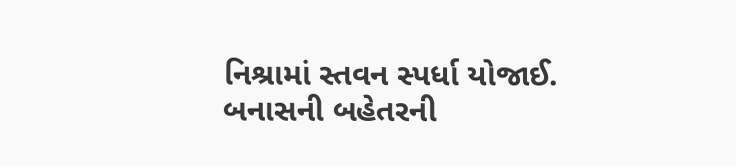નિશ્રામાં સ્તવન સ્પર્ધા યોજાઈ.
બનાસની બહેતરની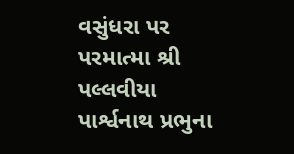વસુંધરા પર પરમાત્મા શ્રી પલ્લવીયા પાર્શ્વનાથ પ્રભુના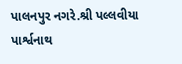પાલનપુર નગરે.શ્રી પલ્લવીયા પાર્શ્વનાથ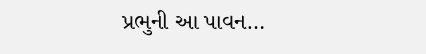પ્રભુની આ પાવન…